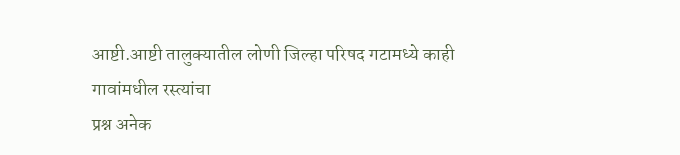आष्टी.आष्टी तालुक्यातील लोणी जिल्हा परिषद गटामध्ये काही गावांमधील रस्त्यांचा
प्रश्न अनेक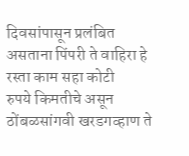दिवसांपासून प्रलंबित असताना पिंपरी ते वाहिरा हे रस्ता काम सहा कोटी
रुपये किमतीचे असून ठोंबळसांगवी खरडगव्हाण ते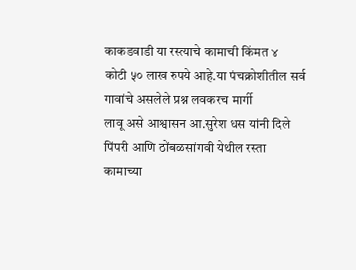काकडवाडी या रस्त्याचे कामाची किंमत ४
कोटी ५० लाख रुपये आहे.या पंचक्रोशीतील सर्व गावांचे असलेले प्रश्न लवकरच मार्गी
लावू असे आश्वासन आ.सुरेश धस यांनी दिले पिंपरी आणि ठोंबळसांगवी येथील रस्ता
कामाच्या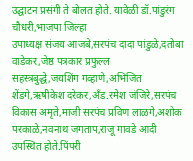उद्घाटन प्रसंगी ते बोलत होते. यावेळी डॉ.पांडुरंग चौधरी,भाजपा जिल्हा
उपाध्यक्ष संजय आजबे,सरपंच दादा पांडुळे,दतोबा वाडेकर,जेष्ठ पत्रकार प्रफुल्ल
सहस्त्रबुद्धे,जयशिंग गव्हाणे,अभिजित शेंडगे,ऋषीकेश दरेकर,अँड.रमेश जंजिरे,सरपंच
विकास अमृते,माजी सरपंच प्रविण लाळगे,अशोक परकाळे,नवनाथ जगताप,राजू गावडे आदी
उपस्थित होते.पिंपरी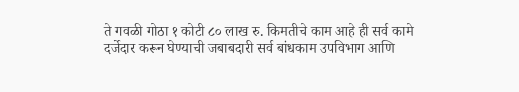ते गवळी गोठा १ कोटी ८० लाख रु. किमतीचे काम आहे ही सर्व कामे
दर्जेदार करून घेण्याची जबाबदारी सर्व बांधकाम उपविभाग आणि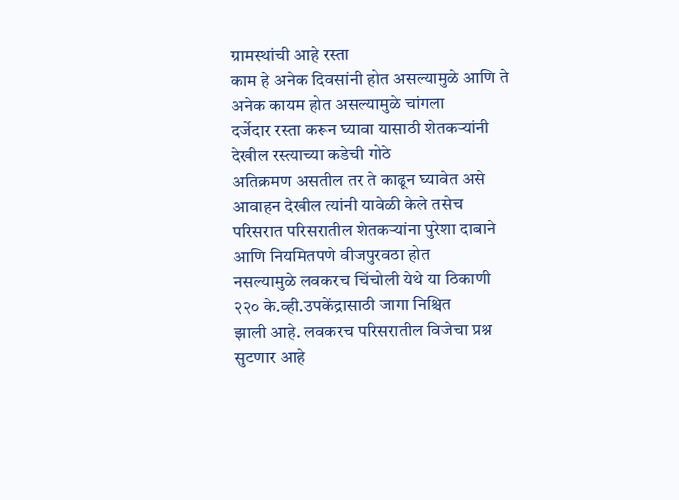ग्रामस्थांची आहे रस्ता
काम हे अनेक दिवसांनी होत असल्यामुळे आणि ते अनेक कायम होत असल्यामुळे चांगला
दर्जेदार रस्ता करून घ्यावा यासाठी शेतकऱ्यांनी देखील रस्त्याच्या कडेची गोठे
अतिक्रमण असतील तर ते काढून घ्यावेत असे आवाहन देखील त्यांनी यावेळी केले तसेच
परिसरात परिसरातील शेतकऱ्यांना पुरेशा दाबाने आणि नियमितपणे वीजपुरवठा होत
नसल्यामुळे लवकरच चिंचोली येथे या ठिकाणी २२० के.व्ही.उपकेंद्रासाठी जागा निश्चित
झाली आहे. लवकरच परिसरातील विजेचा प्रश्न सुटणार आहे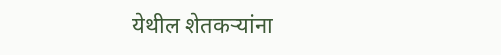येथील शेतकऱ्यांना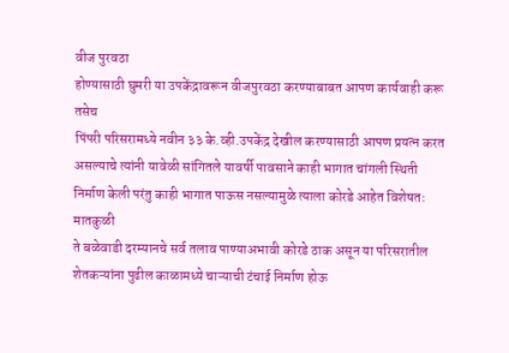वीज पुरवठा
होण्यासाठी घुमरी या उपकेंद्रावरून वीजपुरवठा करण्याबाबत आपण कार्यवाही करू तसेच
पिंपरी परिसरामध्ये नवीन ३३ के.व्ही.उपकेंद्र देखील करण्यासाठी आपण प्रयत्न करत
असल्याचे त्यांनी यावेळी सांगितले यावर्षी पावसाने काही भागात चांगली स्थिती
निर्माण केली परंतु काही भागात पाऊस नसल्यामुळे त्याला कोरडे आहेत विशेषतः मातकुळी
ते बळेवाडी दरम्यानचे सर्व तलाव पाण्याअभावी कोरडे ठाक असून या परिसरातील
शेतकऱ्यांना पुढील काळामध्ये चाऱ्याची टंचाई निर्माण होऊ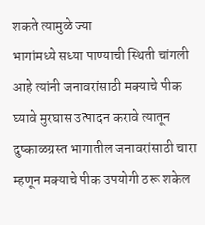शकते त्यामुळे ज्या
भागांमध्ये सध्या पाण्याची स्थिती चांगली आहे त्यांनी जनावरांसाठी मक्याचे पीक
घ्यावे मुरघास उत्पादन करावे त्यातून दुष्काळग्रस्त भागातील जनावरांसाठी चारा
म्हणून मक्याचे पीक उपयोगी ठरू शकेल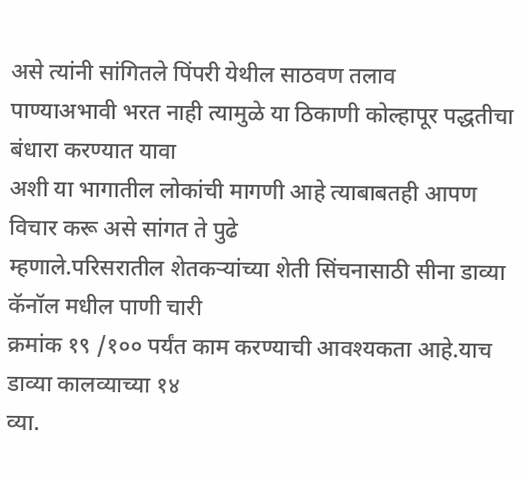असे त्यांनी सांगितले पिंपरी येथील साठवण तलाव
पाण्याअभावी भरत नाही त्यामुळे या ठिकाणी कोल्हापूर पद्धतीचा बंधारा करण्यात यावा
अशी या भागातील लोकांची मागणी आहे त्याबाबतही आपण विचार करू असे सांगत ते पुढे
म्हणाले.परिसरातील शेतकऱ्यांच्या शेती सिंचनासाठी सीना डाव्या कॅनॉल मधील पाणी चारी
क्रमांक १९ /१०० पर्यंत काम करण्याची आवश्यकता आहे.याच डाव्या कालव्याच्या १४
व्या.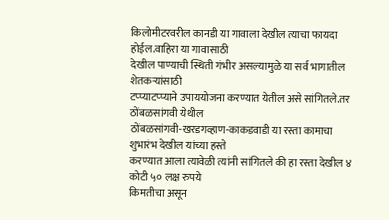किलोमीटरवरील कानडी या गावाला देखील त्याचा फायदा होईल.वाहिरा या गावासाठी
देखील पाण्याची स्थिती गंभीर असल्यामुळे या सर्व भागातील शेतकऱ्यांसाठी
टप्प्याटप्प्याने उपाययोजना करण्यात येतील असे सांगितले.तर ठोंबळसांगवी येथील
ठोंबळसांगवी-खरडगव्हाण-काकडवाडी या रस्ता कामाचा शुभारंभ देखील यांच्या हस्ते
करण्यात आला त्यावेळी त्यांनी सांगितले की हा रस्ता देखील ४ कोटी ५० लक्ष रुपये
किमतीचा असून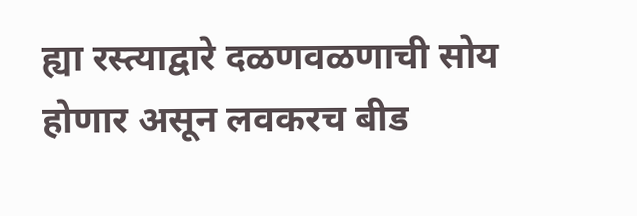ह्या रस्त्याद्वारे दळणवळणाची सोय होणार असून लवकरच बीड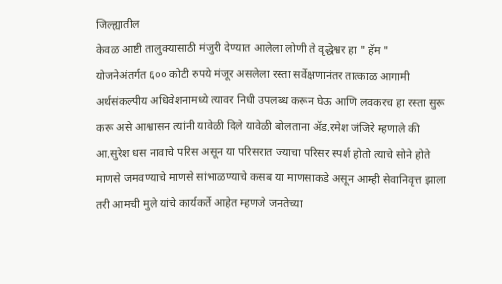जिल्ह्यातील
केवळ आष्टी तालुक्यासाठी मंजुरी देण्यात आलेला लोणी ते वृद्धेश्वर हा " हॅम "
योजनेअंतर्गत ६०० कोटी रुपये मंजूर असलेला रस्ता सर्वेक्षणानंतर तात्काळ आगामी
अर्थसंकल्पीय अधिवेशनामध्ये त्यावर निधी उपलब्ध करून घेऊ आणि लवकरच हा रस्ता सुरू
करू असे आश्वासन त्यांनी यावेळी दिले यावेळी बोलताना ॲड.रमेश जंजिरे म्हणाले की
आ.सुरेश धस नावाचे परिस असून या परिसरात ज्याचा परिसर स्पर्श होतो त्याचे सोने होते
माणसे जमवण्याचे माणसे सांभाळण्याचे कसब या माणसाकडे असून आम्ही सेवानिवृत्त झाला
तरी आमची मुले यांचे कार्यकर्ते आहेत म्हणजे जनतेच्या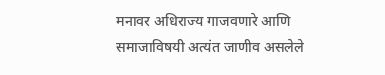मनावर अधिराज्य गाजवणारे आणि
समाजाविषयी अत्यंत जाणीव असलेले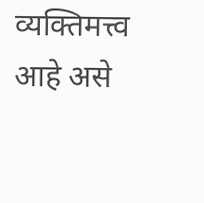व्यक्तिमत्त्व आहे असे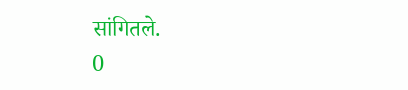सांगितले.
0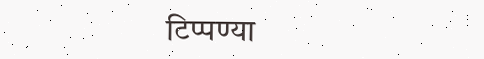टिप्पण्या